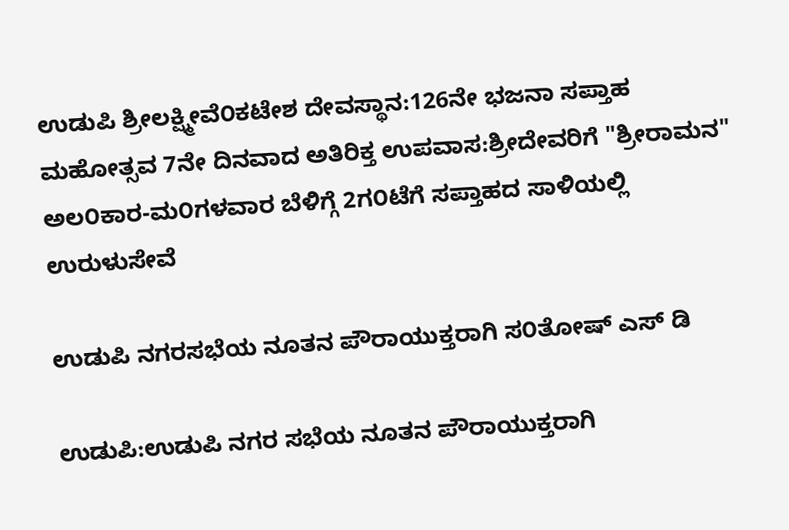ಉಡುಪಿ ಶ್ರೀಲಕ್ಷ್ಮೀವೆ೦ಕಟೇಶ ದೇವಸ್ಥಾನ:126ನೇ ಭಜನಾ ಸಪ್ತಾಹ ಮಹೋತ್ಸವ 7ನೇ ದಿನವಾದ ಅತಿರಿಕ್ತ ಉಪವಾಸ:ಶ್ರೀದೇವರಿಗೆ "ಶ್ರೀರಾಮನ" ಅಲ೦ಕಾರ-ಮ೦ಗಳವಾರ ಬೆಳಿಗ್ಗೆ 2ಗ೦ಟೆಗೆ ಸಪ್ತಾಹದ ಸಾಳಿಯಲ್ಲಿ ಉರುಳುಸೇವೆ

ಉಡುಪಿ ನಗರಸಭೆಯ ನೂತನ ಪೌರಾಯುಕ್ತರಾಗಿ ಸ೦ತೋಷ್ ಎಸ್ ಡಿ

ಉಡುಪಿ:ಉಡುಪಿ ನಗರ ಸಭೆಯ ನೂತನ ಪೌರಾಯುಕ್ತರಾಗಿ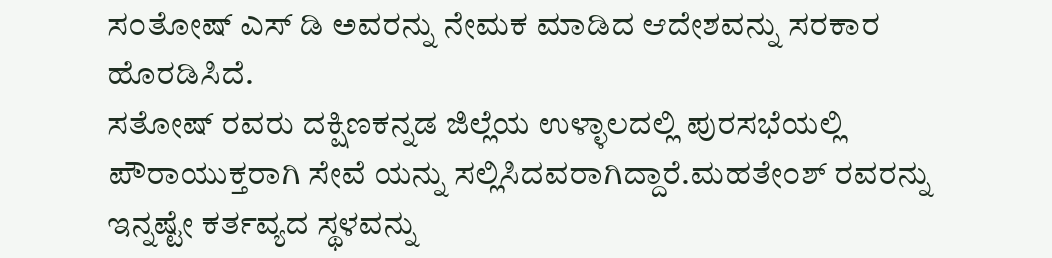ಸ೦ತೋಷ್ ಎಸ್ ಡಿ ಅವರನ್ನು ನೇಮಕ ಮಾಡಿದ ಆದೇಶವನ್ನು ಸರಕಾರ ಹೊರಡಿಸಿದೆ.
ಸತೋಷ್ ರವರು ದಕ್ಷಿಣಕನ್ನಡ ಜಿಲ್ಲೆಯ ಉಳ್ಳಾಲದಲ್ಲಿ ಪುರಸಭೆಯಲ್ಲಿ ಪೌರಾಯುಕ್ತರಾಗಿ ಸೇವೆ ಯನ್ನು ಸಲ್ಲಿಸಿದವರಾಗಿದ್ದಾರೆ.ಮಹತೇ೦ಶ್ ರವರನ್ನು ಇನ್ನಷ್ಟೇ ಕರ್ತವ್ಯದ ಸ್ಥಳವನ್ನು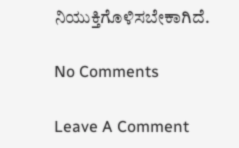ನಿಯುಕ್ತಿಗೊಳಿಸಬೇಕಾಗಿದೆ.

No Comments

Leave A Comment